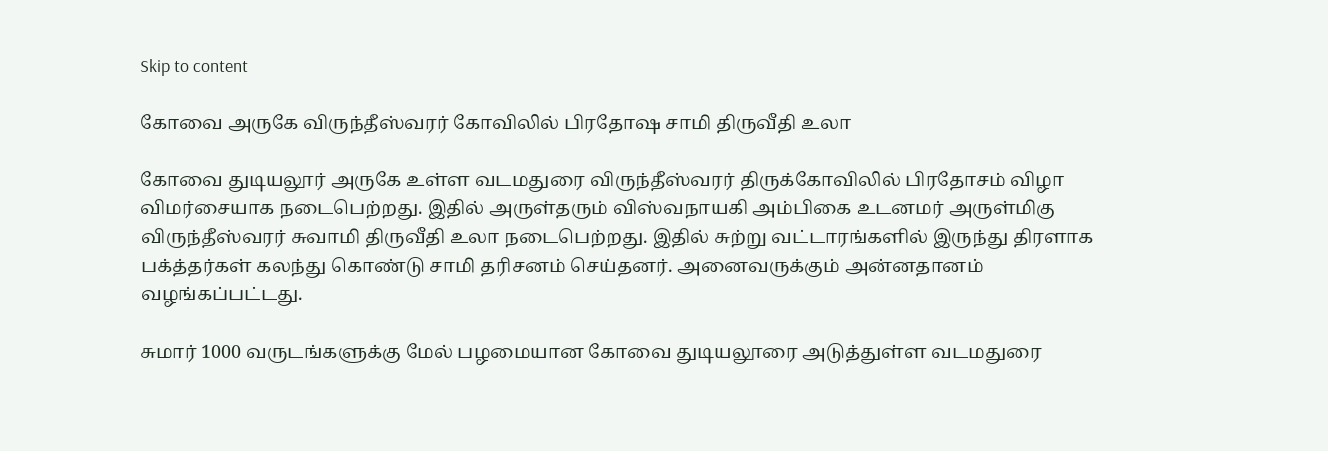Skip to content

கோவை அருகே விருந்தீஸ்வரர் கோவிலில் பிரதோஷ சாமி திருவீதி உலா

கோவை துடியலூர் அருகே உள்ள வடமதுரை விருந்தீஸ்வரர் திருக்கோவிலில் பிரதோசம் விழா விமர்சையாக நடைபெற்றது. இதில் அருள்தரும் விஸ்வநாயகி அம்பிகை உடனமர் அருள்மிகு விருந்தீஸ்வரர் சுவாமி திருவீதி உலா நடைபெற்றது. இதில் சுற்று வட்டாரங்களில் இருந்து திரளாக பக்த்தர்கள் கலந்து கொண்டு சாமி தரிசனம் செய்தனர். அனைவருக்கும் அன்னதானம் வழங்கப்பட்டது.

சுமார் 1000 வருடங்களுக்கு மேல் பழமையான கோவை துடியலூரை அடுத்துள்ள வடமதுரை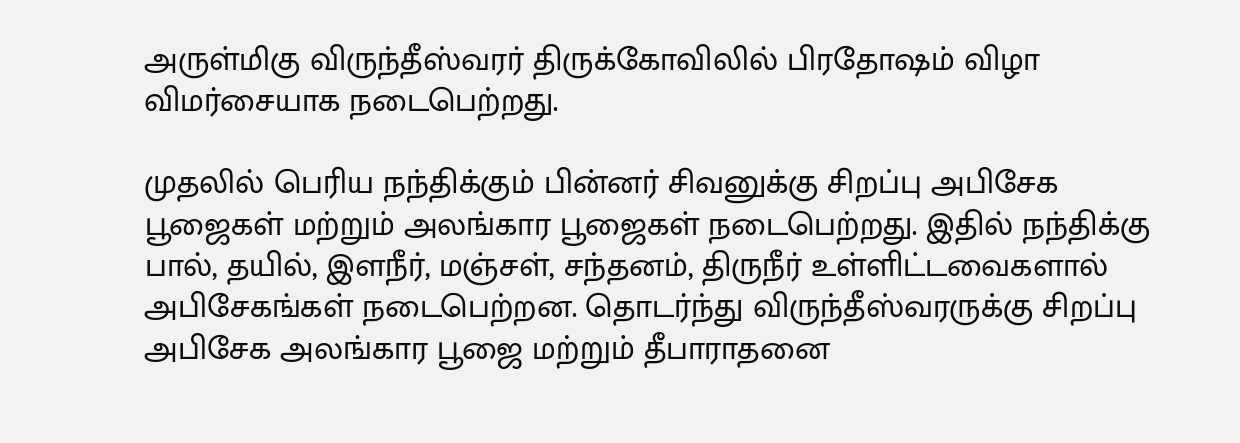அருள்மிகு விருந்தீஸ்வரர் திருக்கோவிலில் பிரதோஷம் விழா விமர்சையாக நடைபெற்றது.

முதலில் பெரிய நந்திக்கும் பின்னர் சிவனுக்கு சிறப்பு அபிசேக பூஜைகள் மற்றும் அலங்கார பூஜைகள் நடைபெற்றது. இதில் நந்திக்கு பால், தயில், இளநீர், மஞ்சள், சந்தனம், திருநீர் உள்ளிட்டவைகளால் அபிசேகங்கள் நடைபெற்றன. தொடர்ந்து விருந்தீஸ்வரருக்கு சிறப்பு அபிசேக அலங்கார பூஜை மற்றும் தீபாராதனை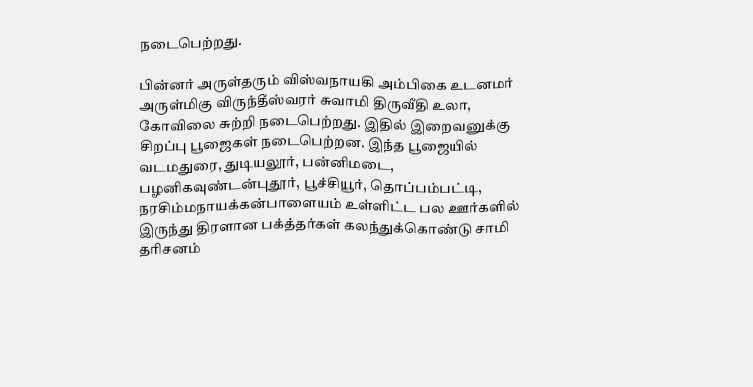நடைபெற்றது.

பின்னர் அருள்தரும் விஸ்வநாயகி அம்பிகை உடனமர் அருள்மிகு விருந்தீஸ்வரர் சுவாமி திருவீதி உலா, கோவிலை சுற்றி நடைபெற்றது. இதில் இறைவனுக்கு சிறப்பு பூஜைகள் நடைபெற்றன. இந்த பூஜையில் வடமதுரை, துடியலூர், பன்னிமடை, பழனிகவுண்டன்புதூர், பூச்சியூர், தொப்பம்பட்டி, நரசிம்மநாயக்கன்பாளையம் உள்ளிட்ட பல ஊர்களில் இருந்து திரளான பக்த்தர்கள் கலந்துக்கொண்டு சாமி தரிசனம்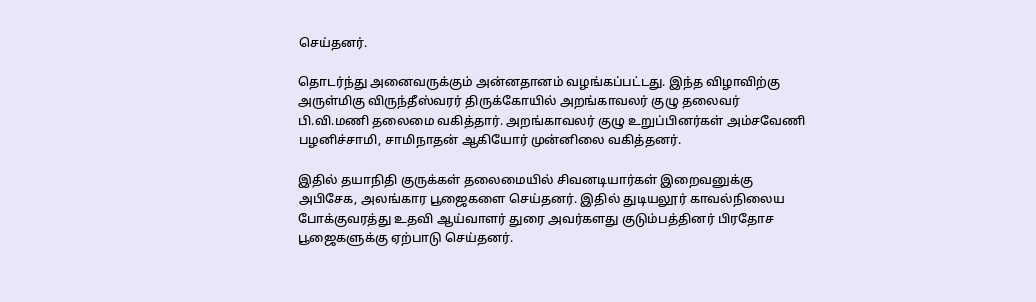செய்தனர்.

தொடர்ந்து அனைவருக்கும் அன்னதானம் வழங்கப்பட்டது. இந்த விழாவிற்கு அருள்மிகு விருந்தீஸ்வரர் திருக்கோயில் அறங்காவலர் குழு தலைவர் பி.வி.மணி தலைமை வகித்தார். அறங்காவலர் குழு உறுப்பினர்கள் அம்சவேணி பழனிச்சாமி, சாமிநாதன் ஆகியோர் முன்னிலை வகித்தனர்.

இதில் தயாநிதி குருக்கள் தலைமையில் சிவனடியார்கள் இறைவனுக்கு அபிசேக, அலங்கார பூஜைகளை செய்தனர். இதில் துடியலூர் காவல்நிலைய போக்குவரத்து உதவி ஆய்வாளர் துரை அவர்களது குடும்பத்தினர் பிரதோச பூஜைகளுக்கு ஏற்பாடு செய்தனர்.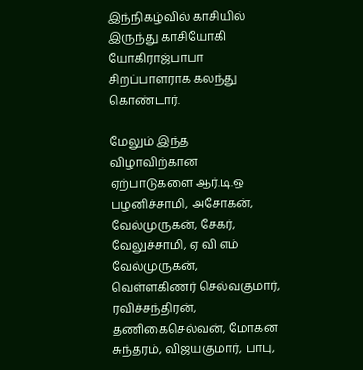இந்நிகழ்வில் காசியில் இருந்து காசியோகி யோகிராஜ்பாபா சிறப்பாளராக கலந்து கொண்டார்.

மேலும் இந்த விழாவிற்கான ஏற்பாடுகளை ஆர்.டி.ஒ பழனிச்சாமி, அசோகன், வேல்முருகன், சேகர், வேலுச்சாமி, ஏ வி எம் வேல்முருகன், வெள்ளகிணர் செல்வகுமார், ரவிச்சந்திரன், தணிகைசெல்வன், மோகன சுந்தரம், விஜயகுமார், பாபு,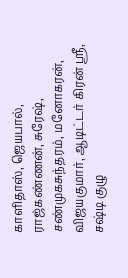காளிதாஸ், ஜெயபால், ராஜ்கண்ணன், சுரேஷ், சண்முகசுந்தரம், மனோகரன், விஜயகுமார், ஆடிட்டர் கிரன் ஸ்ரீ, சஷ்டி குழு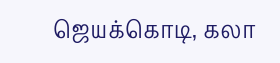ஜெயக்கொடி, கலா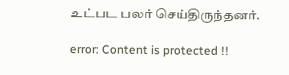உட்பட பலர் செய்திருந்தனர்.

error: Content is protected !!